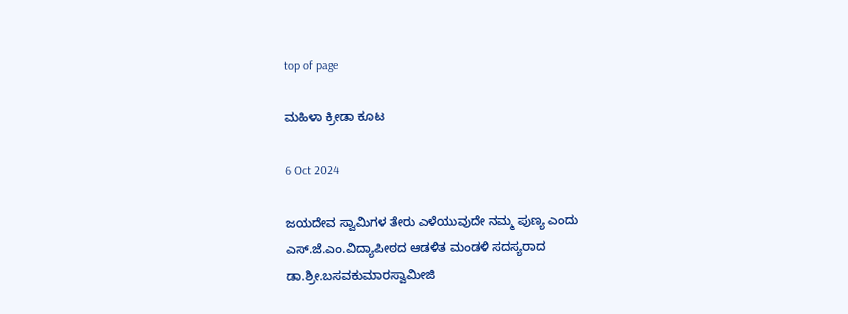top of page

ಮಹಿಳಾ ಕ್ರೀಡಾ ಕೂಟ

6 Oct 2024

ಜಯದೇವ ಸ್ವಾಮಿಗಳ ತೇರು ಎಳೆಯುವುದೇ ನಮ್ಮ ಪುಣ್ಯ ಎಂದು ಎಸ್.ಜೆ.ಎಂ.ವಿದ್ಯಾಪೀಠದ ಆಡಳಿತ ಮಂಡಳಿ ಸದಸ್ಯರಾದ ಡಾ.ಶ್ರೀ.ಬಸವಕುಮಾರಸ್ವಾಮೀಜಿ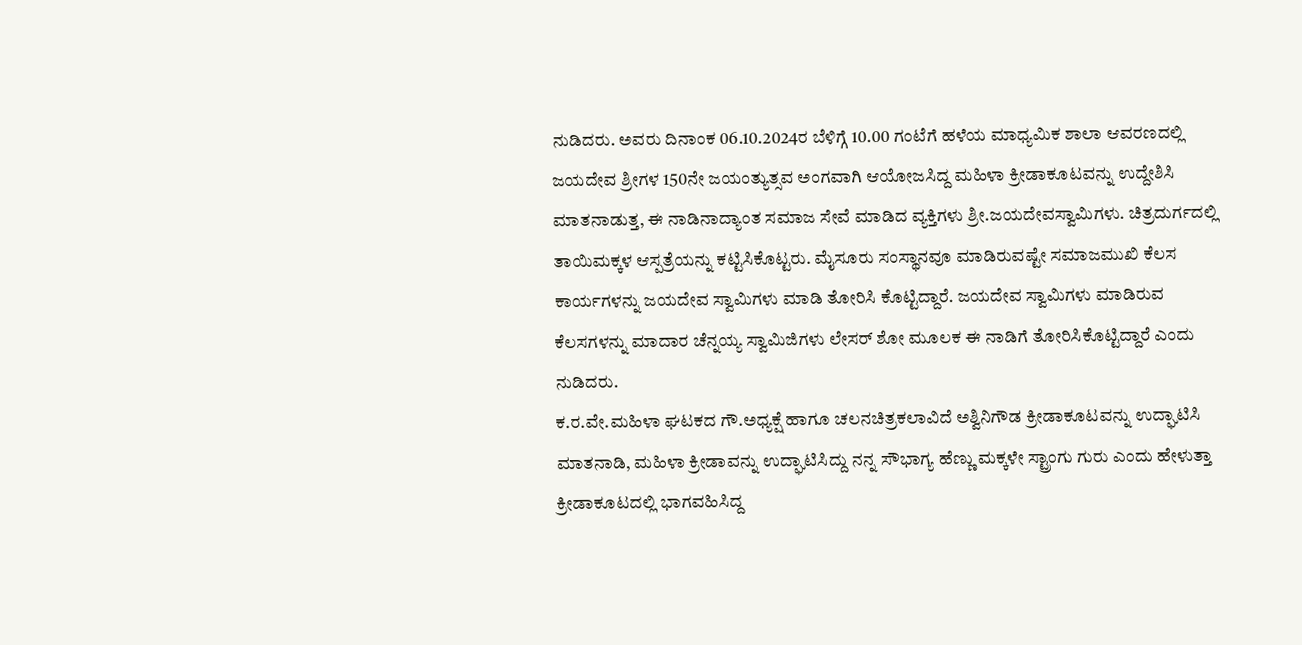ನುಡಿದರು. ಅವರು ದಿನಾಂಕ 06.10.2024ರ ಬೆಳಿಗ್ಗೆ 10.00 ಗಂಟೆಗೆ ಹಳೆಯ ಮಾಧ್ಯಮಿಕ ಶಾಲಾ ಆವರಣದಲ್ಲಿ ಜಯದೇವ ಶ್ರೀಗಳ 150ನೇ ಜಯಂತ್ಯುತ್ಸವ ಅಂಗವಾಗಿ ಆಯೋಜಸಿದ್ದ ಮಹಿಳಾ ಕ್ರೀಡಾಕೂಟವನ್ನು ಉದ್ದೇಶಿಸಿ ಮಾತನಾಡುತ್ತ, ಈ ನಾಡಿನಾದ್ಯಾಂತ ಸಮಾಜ ಸೇವೆ ಮಾಡಿದ ವ್ಯಕ್ತಿಗಳು ಶ್ರೀ.ಜಯದೇವಸ್ವಾಮಿಗಳು. ಚಿತ್ರದುರ್ಗದಲ್ಲಿ ತಾಯಿಮಕ್ಕಳ ಆಸ್ಪತ್ರೆಯನ್ನು ಕಟ್ಟಿಸಿಕೊಟ್ಟರು. ಮೈಸೂರು ಸಂಸ್ಥಾನವೂ ಮಾಡಿರುವಷ್ಟೇ ಸಮಾಜಮುಖಿ ಕೆಲಸ ಕಾರ್ಯಗಳನ್ನು ಜಯದೇವ ಸ್ವಾಮಿಗಳು ಮಾಡಿ ತೋರಿಸಿ ಕೊಟ್ಟಿದ್ದಾರೆ. ಜಯದೇವ ಸ್ವಾಮಿಗಳು ಮಾಡಿರುವ ಕೆಲಸಗಳನ್ನು ಮಾದಾರ ಚೆನ್ನಯ್ಯ ಸ್ವಾಮಿಜಿಗಳು ಲೇಸರ್ ಶೋ ಮೂಲಕ ಈ ನಾಡಿಗೆ ತೋರಿಸಿಕೊಟ್ಟಿದ್ದಾರೆ ಎಂದು ನುಡಿದರು.
ಕ.ರ.ವೇ.ಮಹಿಳಾ ಘಟಕದ ಗೌ.ಅಧ್ಯಕ್ಷೆ ಹಾಗೂ ಚಲನಚಿತ್ರಕಲಾವಿದೆ ಅಶ್ವಿನಿಗೌಡ ಕ್ರೀಡಾಕೂಟವನ್ನು ಉದ್ಘಾಟಿಸಿ ಮಾತನಾಡಿ, ಮಹಿಳಾ ಕ್ರೀಡಾವನ್ನು ಉದ್ಘಾಟಿಸಿದ್ದು ನನ್ನ ಸೌಭಾಗ್ಯ ಹೆಣ್ಣು ಮಕ್ಕಳೇ ಸ್ಟ್ರಾಂಗು ಗುರು ಎಂದು ಹೇಳುತ್ತಾ ಕ್ರೀಡಾಕೂಟದಲ್ಲಿ ಭಾಗವಹಿಸಿದ್ದ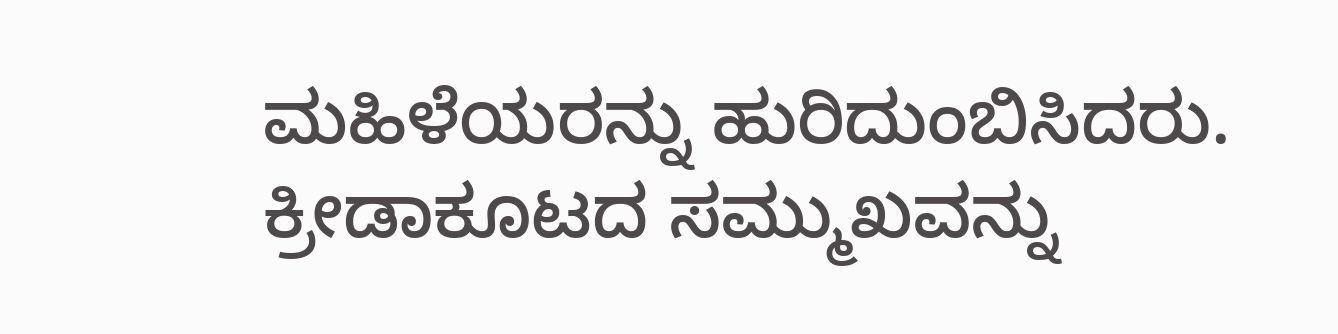ಮಹಿಳೆಯರನ್ನು ಹುರಿದುಂಬಿಸಿದರು.
ಕ್ರೀಡಾಕೂಟದ ಸಮ್ಮುಖವನ್ನು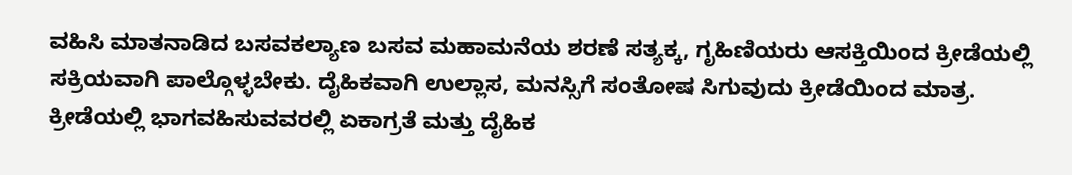ವಹಿಸಿ ಮಾತನಾಡಿದ ಬಸವಕಲ್ಯಾಣ ಬಸವ ಮಹಾಮನೆಯ ಶರಣೆ ಸತ್ಯಕ್ಕ, ಗೃಹಿಣಿಯರು ಆಸಕ್ತಿಯಿಂದ ಕ್ರೀಡೆಯಲ್ಲಿ ಸಕ್ರಿಯವಾಗಿ ಪಾಲ್ಗೊಳ್ಳಬೇಕು. ದೈಹಿಕವಾಗಿ ಉಲ್ಲಾಸ, ಮನಸ್ಸಿಗೆ ಸಂತೋಷ ಸಿಗುವುದು ಕ್ರೀಡೆಯಿಂದ ಮಾತ್ರ. ಕ್ರೀಡೆಯಲ್ಲಿ ಭಾಗವಹಿಸುವವರಲ್ಲಿ ಏಕಾಗ್ರತೆ ಮತ್ತು ದೈಹಿಕ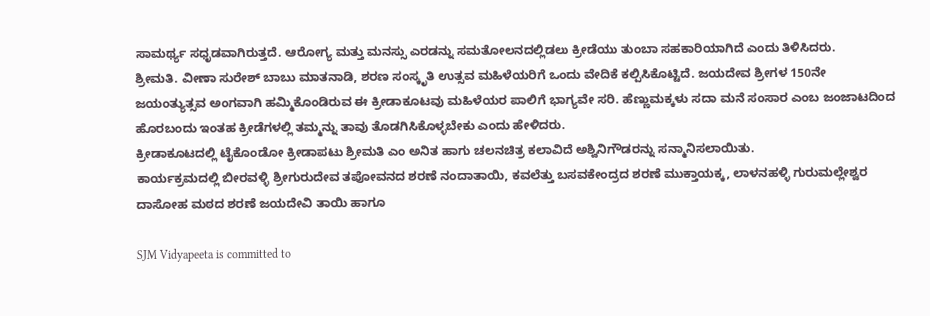ಸಾಮರ್ಥ್ಯ ಸಧೃಡವಾಗಿರುತ್ತದೆ. ಆರೋಗ್ಯ ಮತ್ತು ಮನಸ್ಸು ಎರಡನ್ನು ಸಮತೋಲನದಲ್ಲಿಡಲು ಕ್ರೀಡೆಯು ತುಂಬಾ ಸಹಕಾರಿಯಾಗಿದೆ ಎಂದು ತಿಳಿಸಿದರು.
ಶ್ರೀಮತಿ. ವೀಣಾ ಸುರೇಶ್ ಬಾಬು ಮಾತನಾಡಿ, ಶರಣ ಸಂಸ್ಕೃತಿ ಉತ್ಸವ ಮಹಿಳೆಯರಿಗೆ ಒಂದು ವೇದಿಕೆ ಕಲ್ಪಿಸಿಕೊಟ್ಟಿದೆ. ಜಯದೇವ ಶ್ರೀಗಳ 150ನೇ ಜಯಂತ್ಯುತ್ಸವ ಅಂಗವಾಗಿ ಹಮ್ಮಿಕೊಂಡಿರುವ ಈ ಕ್ರೀಡಾಕೂಟವು ಮಹಿಳೆಯರ ಪಾಲಿಗೆ ಭಾಗ್ಯವೇ ಸರಿ. ಹೆಣ್ಣುಮಕ್ಕಳು ಸದಾ ಮನೆ ಸಂಸಾರ ಎಂಬ ಜಂಜಾಟದಿಂದ ಹೊರಬಂದು ಇಂತಹ ಕ್ರೀಡೆಗಳಲ್ಲಿ ತಮ್ಮನ್ನು ತಾವು ತೊಡಗಿಸಿಕೊಳ್ಳಬೇಕು ಎಂದು ಹೇಳಿದರು.
ಕ್ರೀಡಾಕೂಟದಲ್ಲಿ ಟೈಕೊಂಡೋ ಕ್ರೀಡಾಪಟು ಶ್ರೀಮತಿ ಎಂ ಅನಿತ ಹಾಗು ಚಲನಚಿತ್ರ ಕಲಾವಿದೆ ಅಶ್ವಿನಿಗೌಡರನ್ನು ಸನ್ಮಾನಿಸಲಾಯಿತು.
ಕಾರ್ಯಕ್ರಮದಲ್ಲಿ ಬೀರವಳ್ಳಿ ಶ್ರೀಗುರುದೇವ ತಪೋವನದ ಶರಣೆ ನಂದಾತಾಯಿ, ಕವಲೆತ್ತು ಬಸವಕೇಂದ್ರದ ಶರಣೆ ಮುಕ್ತಾಯಕ್ಕ, ಲಾಳನಹಳ್ಳಿ ಗುರುಮಲ್ಲೇಶ್ವರ ದಾಸೋಹ ಮಠದ ಶರಣೆ ಜಯದೇವಿ ತಾಯಿ ಹಾಗೂ

SJM Vidyapeeta is committed to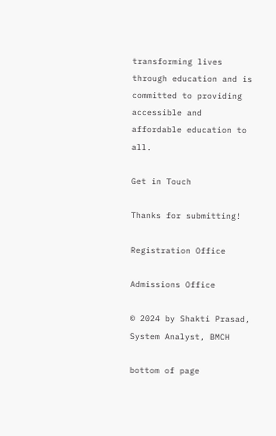transforming lives through education and is committed to providing accessible and affordable education to all.

Get in Touch

Thanks for submitting!

Registration Office

Admissions Office

© 2024 by Shakti Prasad, System Analyst, BMCH

bottom of page